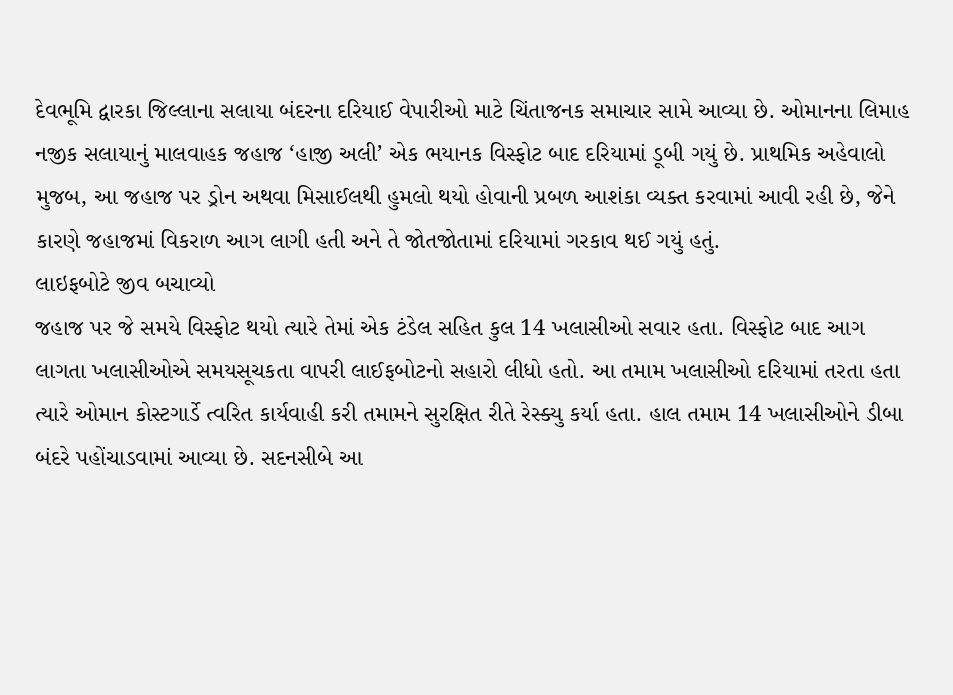દેવભૂમિ દ્વારકા જિલ્લાના સલાયા બંદરના દરિયાઈ વેપારીઓ માટે ચિંતાજનક સમાચાર સામે આવ્યા છે. ઓમાનના લિમાહ નજીક સલાયાનું માલવાહક જહાજ ‘હાજી અલી’ એક ભયાનક વિસ્ફોટ બાદ દરિયામાં ડૂબી ગયું છે. પ્રાથમિક અહેવાલો મુજબ, આ જહાજ પર ડ્રોન અથવા મિસાઈલથી હુમલો થયો હોવાની પ્રબળ આશંકા વ્યક્ત કરવામાં આવી રહી છે, જેને કારણે જહાજમાં વિકરાળ આગ લાગી હતી અને તે જોતજોતામાં દરિયામાં ગરકાવ થઈ ગયું હતું.
લાઇફબોટે જીવ બચાવ્યો
જહાજ પર જે સમયે વિસ્ફોટ થયો ત્યારે તેમાં એક ટંડેલ સહિત કુલ 14 ખલાસીઓ સવાર હતા. વિસ્ફોટ બાદ આગ લાગતા ખલાસીઓએ સમયસૂચકતા વાપરી લાઈફબોટનો સહારો લીધો હતો. આ તમામ ખલાસીઓ દરિયામાં તરતા હતા ત્યારે ઓમાન કોસ્ટગાર્ડે ત્વરિત કાર્યવાહી કરી તમામને સુરક્ષિત રીતે રેસ્ક્યુ કર્યા હતા. હાલ તમામ 14 ખલાસીઓને ડીબા બંદરે પહોંચાડવામાં આવ્યા છે. સદનસીબે આ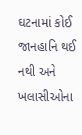ઘટનામાં કોઈ જાનહાનિ થઈ નથી અને ખલાસીઓના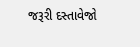જરૂરી દસ્તાવેજો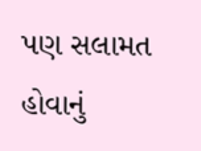પણ સલામત હોવાનું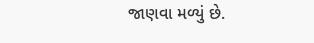જાણવા મળ્યું છે.